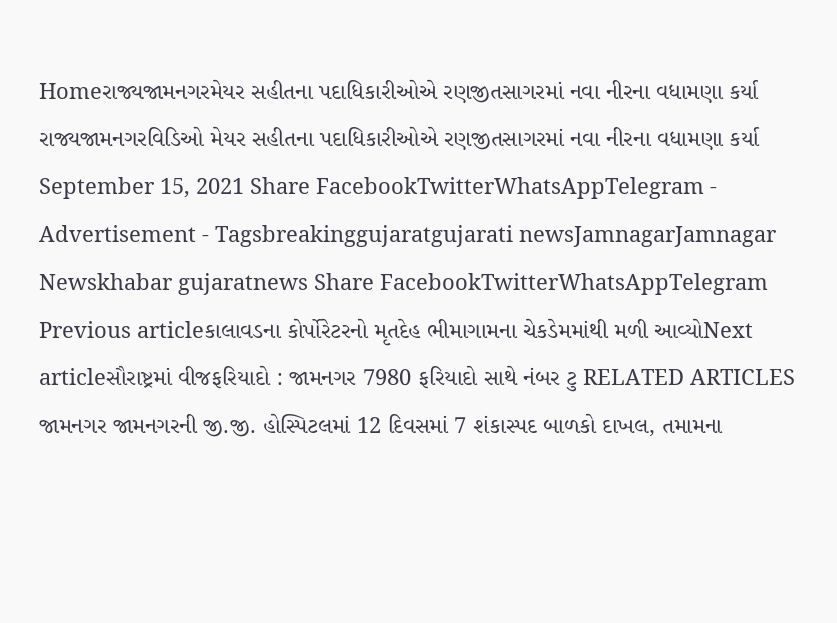Homeરાજ્યજામનગરમેયર સહીતના પદાધિકારીઓએ રણજીતસાગરમાં નવા નીરના વધામણા કર્યા રાજ્યજામનગરવિડિઓ મેયર સહીતના પદાધિકારીઓએ રણજીતસાગરમાં નવા નીરના વધામણા કર્યા September 15, 2021 Share FacebookTwitterWhatsAppTelegram - Advertisement - Tagsbreakinggujaratgujarati newsJamnagarJamnagar Newskhabar gujaratnews Share FacebookTwitterWhatsAppTelegram Previous articleકાલાવડના કોર્પોરેટરનો મૃતદેહ ભીમાગામના ચેકડેમમાંથી મળી આવ્યોNext articleસૌરાષ્ટ્રમાં વીજફરિયાદો : જામનગર 7980 ફરિયાદો સાથે નંબર ટુ RELATED ARTICLES જામનગર જામનગરની જી.જી. હોસ્પિટલમાં 12 દિવસમાં 7 શંકાસ્પદ બાળકો દાખલ, તમામના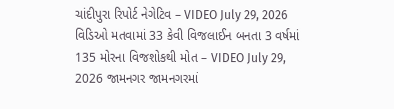ચાંદીપુરા રિપોર્ટ નેગેટિવ – VIDEO July 29, 2026 વિડિઓ મતવામાં 33 કેવી વિજલાઈન બનતા 3 વર્ષમાં 135 મોરના વિજશોકથી મોત – VIDEO July 29, 2026 જામનગર જામનગરમાં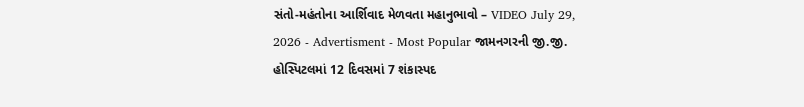સંતો-મહંતોના આર્શિવાદ મેળવતા મહાનુભાવો – VIDEO July 29, 2026 - Advertisment - Most Popular જામનગરની જી.જી. હોસ્પિટલમાં 12 દિવસમાં 7 શંકાસ્પદ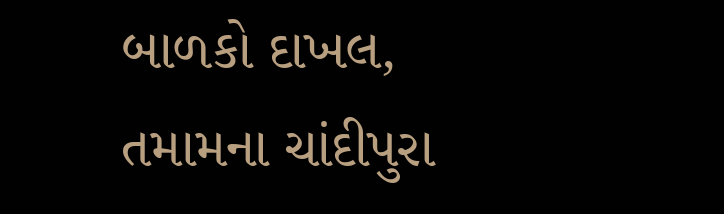બાળકો દાખલ, તમામના ચાંદીપુરા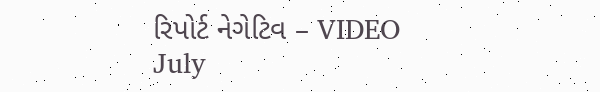રિપોર્ટ નેગેટિવ – VIDEO July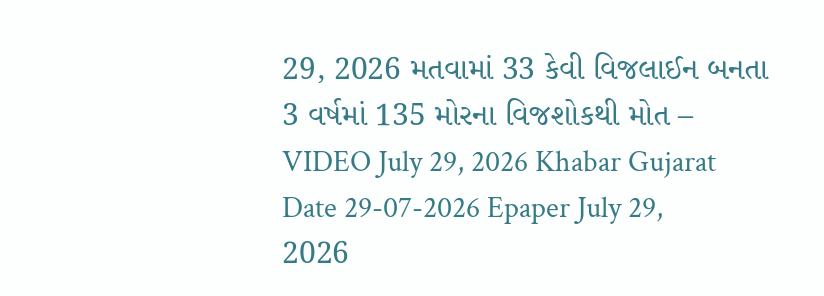29, 2026 મતવામાં 33 કેવી વિજલાઈન બનતા 3 વર્ષમાં 135 મોરના વિજશોકથી મોત – VIDEO July 29, 2026 Khabar Gujarat Date 29-07-2026 Epaper July 29, 2026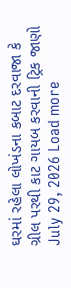ઘરમાં રહેલા લોખંડના કબાટ દરવાજા કે ગ્રીલ પરથી કાટ ગાયબ કરવાની ટ્રિક જાણો July 29, 2026 Load more